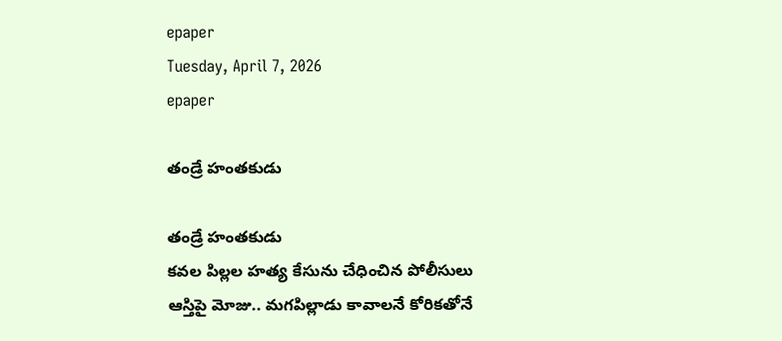epaper
Tuesday, April 7, 2026
epaper

తండ్రే హంత‌కుడు

తండ్రే హంత‌కుడు
కవల పిల్ల‌ల హ‌త్య కేసును చేధించిన పోలీసులు
ఆస్తిపై మోజు.. మగపిల్లాడు కావాల‌నే కోరికతోనే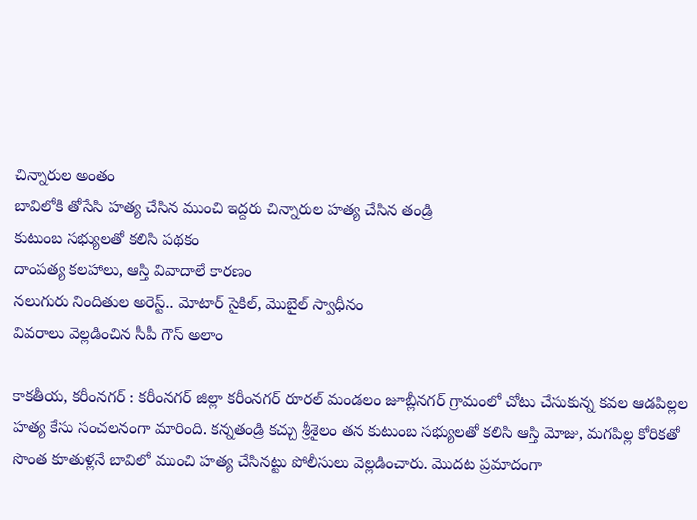చిన్నారుల అంతం
బావిలోకి తోసేసి హ‌త్య చేసిన‌ ముంచి ఇద్దరు చిన్నారుల హత్య చేసిన తండ్రి
కుటుంబ సభ్యులతో కలిసి పథకం
దాంపత్య కలహాలు, ఆస్తి వివాదాలే కారణం
నలుగురు నిందితుల అరెస్ట్.. మోటార్ సైకిల్, మొబైల్ స్వాధీనం
వివ‌రాలు వెల్ల‌డించిన సీపీ గౌస్ అలాం

కాక‌తీయ, క‌రీంన‌గ‌ర్ : కరీంనగర్ జిల్లా కరీంనగర్ రూరల్ మండలం జూబ్లీనగర్ గ్రామంలో చోటు చేసుకున్న కవల ఆడపిల్లల హత్య కేసు సంచలనంగా మారింది. కన్నతండ్రి కచ్చు శ్రీశైలం తన కుటుంబ సభ్యులతో కలిసి ఆస్తి మోజు, మగపిల్ల కోరికతో సొంత కూతుళ్లనే బావిలో ముంచి హత్య చేసినట్టు పోలీసులు వెల్లడించారు. మొదట ప్రమాదంగా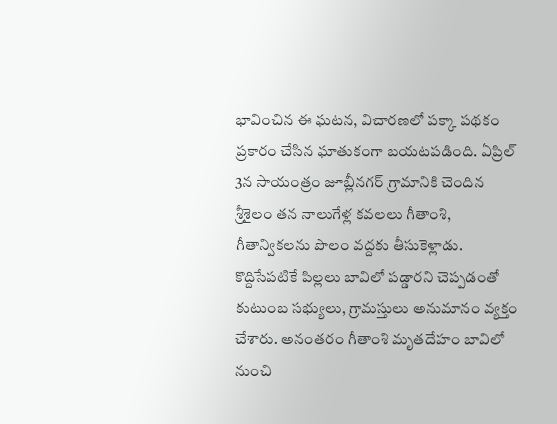భావించిన ఈ ఘటన, విచారణలో పక్కా పథకం ప్రకారం చేసిన ఘాతుకంగా బయటపడింది. ఏప్రిల్ 3న సాయంత్రం జూబ్లీనగర్ గ్రామానికి చెందిన శ్రీశైలం తన నాలుగేళ్ల కవలలు గీతాంశి, గీతాన్వికలను పొలం వద్దకు తీసుకెళ్లాడు. కొద్దిసేపటికే పిల్లలు బావిలో పడ్డారని చెప్పడంతో కుటుంబ సభ్యులు, గ్రామస్తులు అనుమానం వ్యక్తం చేశారు. అనంతరం గీతాంశి మృతదేహం బావిలో నుంచి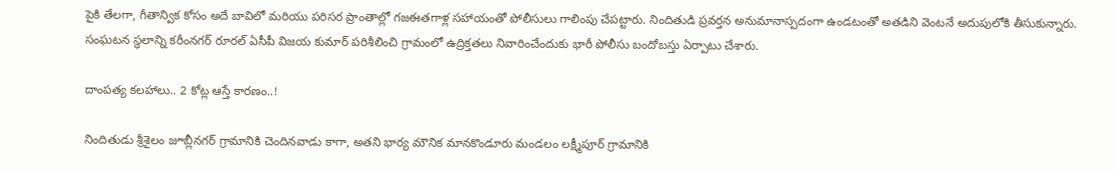పైకి తేలగా, గీతాన్విక కోసం అదే బావిలో మరియు పరిసర ప్రాంతాల్లో గజఈతగాళ్ల సహాయంతో పోలీసులు గాలింపు చేపట్టారు. నిందితుడి ప్రవర్తన అనుమానాస్పదంగా ఉండటంతో అతడిని వెంటనే అదుపులోకి తీసుకున్నారు. సంఘటన స్థలాన్ని కరీంనగర్ రూరల్ ఏసీపీ విజయ కుమార్ పరిశీలించి గ్రామంలో ఉద్రిక్తతలు నివారించేందుకు భారీ పోలీసు బందోబస్తు ఏర్పాటు చేశారు.

దాంపత్య కలహాలు.. 2 కోట్ల ఆస్తే కార‌ణం..!

నిందితుడు శ్రీశైలం జూబ్లీనగర్ గ్రామానికి చెందినవాడు కాగా, అతని భార్య మౌనిక మానకొండూరు మండలం లక్ష్మీపూర్ గ్రామానికి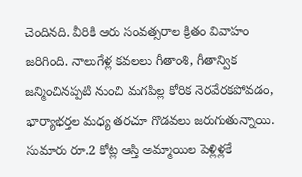చెందినది. వీరికి ఆరు సంవత్సరాల క్రితం వివాహం జరిగింది. నాలుగేళ్ల కవలలు గీతాంశి, గీతాన్విక జన్మించినప్పటి నుంచి మగపిల్ల కోరిక నెరవేరకపోవడం, భార్యాభర్తల మధ్య తరచూ గొడవలు జరుగుతున్నాయి. సుమారు రూ.2 కోట్ల ఆస్తి అమ్మాయిల పెళ్లిళ్లకే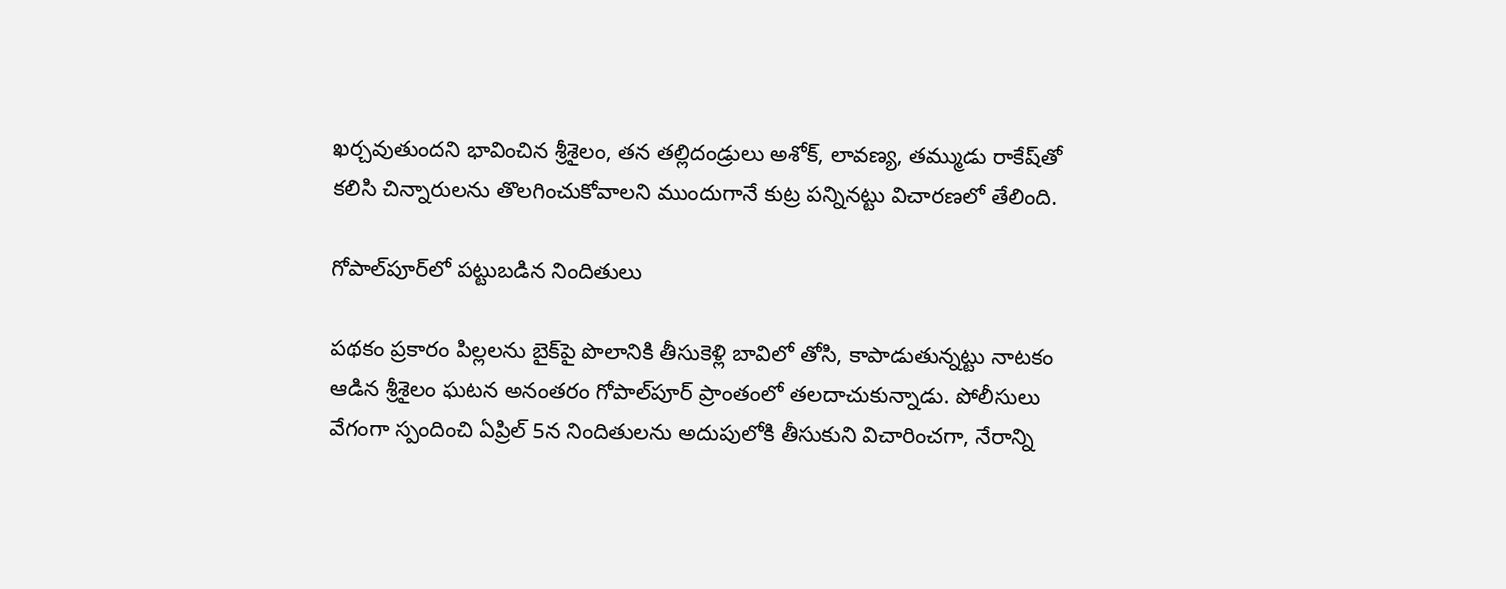ఖర్చవుతుందని భావించిన శ్రీశైలం, తన తల్లిదండ్రులు అశోక్, లావణ్య, తమ్ముడు రాకేష్‌తో కలిసి చిన్నారులను తొలగించుకోవాలని ముందుగానే కుట్ర పన్నినట్టు విచారణలో తేలింది.

గోపాల్‌పూర్‌లో పట్టుబడిన నిందితులు

పథకం ప్రకారం పిల్లలను బైక్‌పై పొలానికి తీసుకెళ్లి బావిలో తోసి, కాపాడుతున్నట్టు నాటకం ఆడిన శ్రీశైలం ఘటన అనంతరం గోపాల్‌పూర్ ప్రాంతంలో తలదాచుకున్నాడు. పోలీసులు వేగంగా స్పందించి ఏప్రిల్ 5న నిందితులను అదుపులోకి తీసుకుని విచారించగా, నేరాన్ని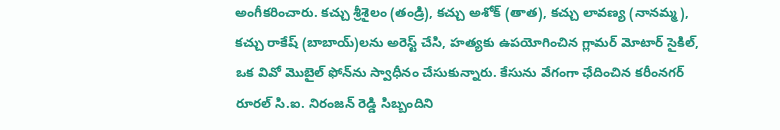అంగీకరించారు. కచ్చు శ్రీశైలం (తండ్రి), కచ్చు అశోక్ (తాత), కచ్చు లావణ్య (నానమ్మ), కచ్చు రాకేష్ (బాబాయ్)లను అరెస్ట్ చేసి, హత్యకు ఉపయోగించిన గ్లామర్ మోటార్ సైకిల్, ఒక వివో మొబైల్ ఫోన్‌ను స్వాధీనం చేసుకున్నారు. కేసును వేగంగా ఛేదించిన కరీంనగర్ రూరల్ సి.ఐ. నిరంజన్ రెడ్డి సిబ్బందిని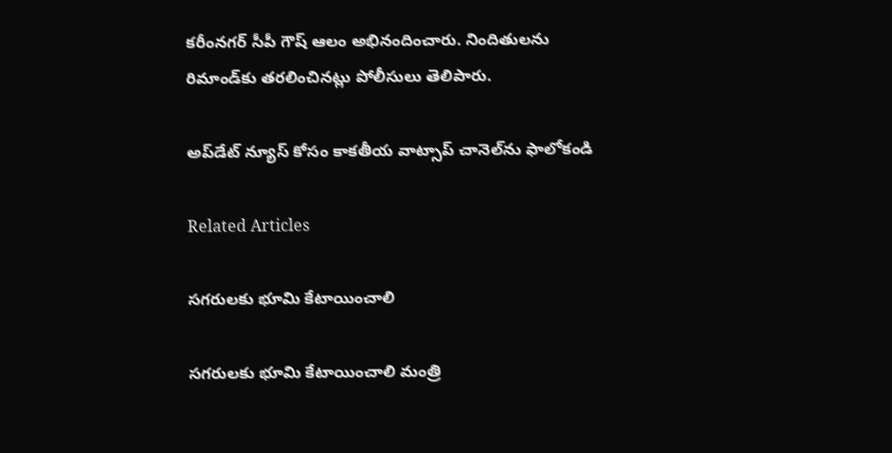కరీంనగర్ సీపీ గౌష్ ఆలం అభినందించారు. నిందితులను రిమాండ్‌కు తరలించినట్లు పోలీసులు తెలిపారు.

అప్‌డేట్ న్యూస్ కోసం కాక‌తీయ వాట్సాప్ చానెల్‌ను ఫాలోకండి

Related Articles

సగరులకు భూమి కేటాయించాలి

సగరులకు భూమి కేటాయించాలి మంత్రి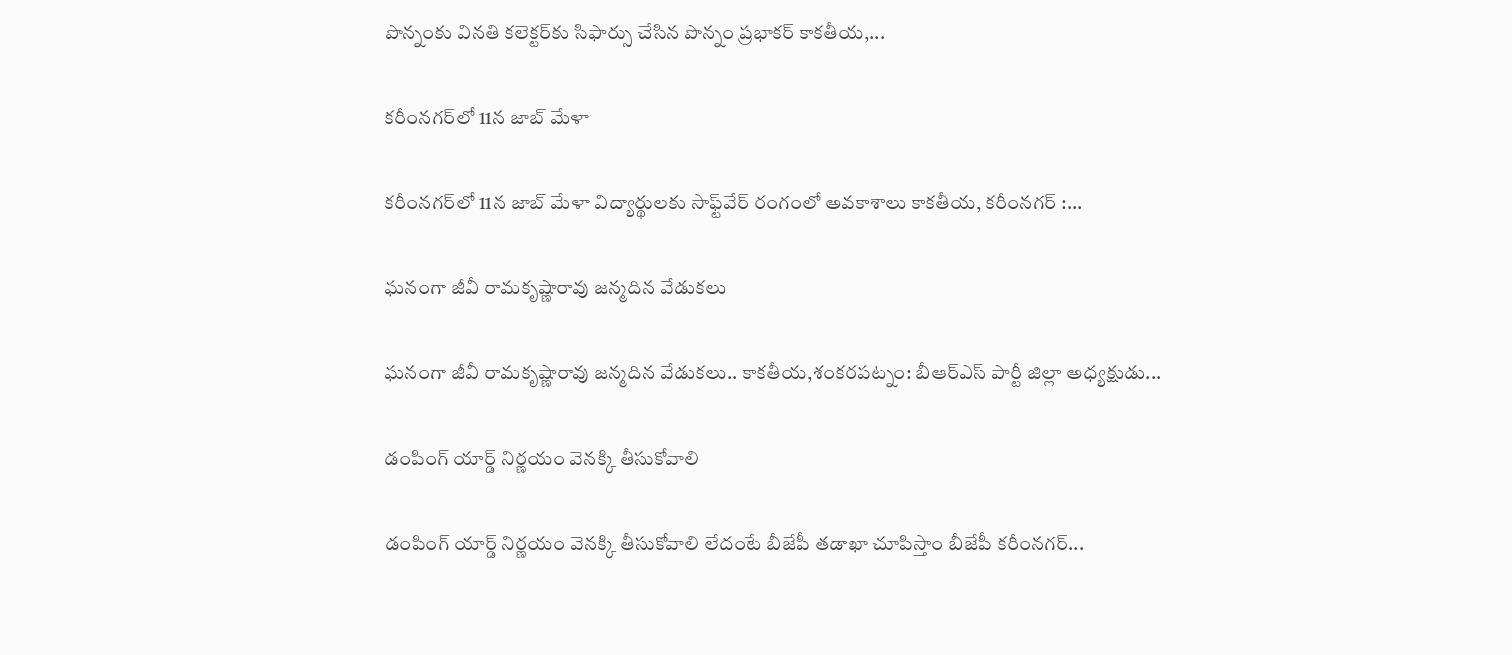పొన్నంకు విన‌తి కలెక్టర్‌కు సిఫార్సు చేసిన పొన్నం ప్రభాకర్ కాకతీయ,...

కరీంనగర్‌లో 11న జాబ్‌ మేళా

కరీంనగర్‌లో 11న జాబ్‌ మేళా విద్యార్థులకు సాఫ్ట్‌వేర్ రంగంలో అవకాశాలు కాకతీయ, కరీంనగర్ :...

ఘనంగా జీవీ రామకృష్ణారావు జన్మదిన వేడుకలు

ఘనంగా జీవీ రామకృష్ణారావు జన్మదిన వేడుకలు.. కాకతీయ,శంకరపట్నం: బీఆర్‌ఎస్ పార్టీ జిల్లా అధ్యక్షుడు...

డంపింగ్ యార్డ్ నిర్ణయం వెనక్కి తీసుకోవాలి

డంపింగ్ యార్డ్ నిర్ణయం వెనక్కి తీసుకోవాలి లేదంటే బీజేపీ తడాఖా చూపిస్తాం బీజేపీ క‌రీంన‌గ‌ర్‌...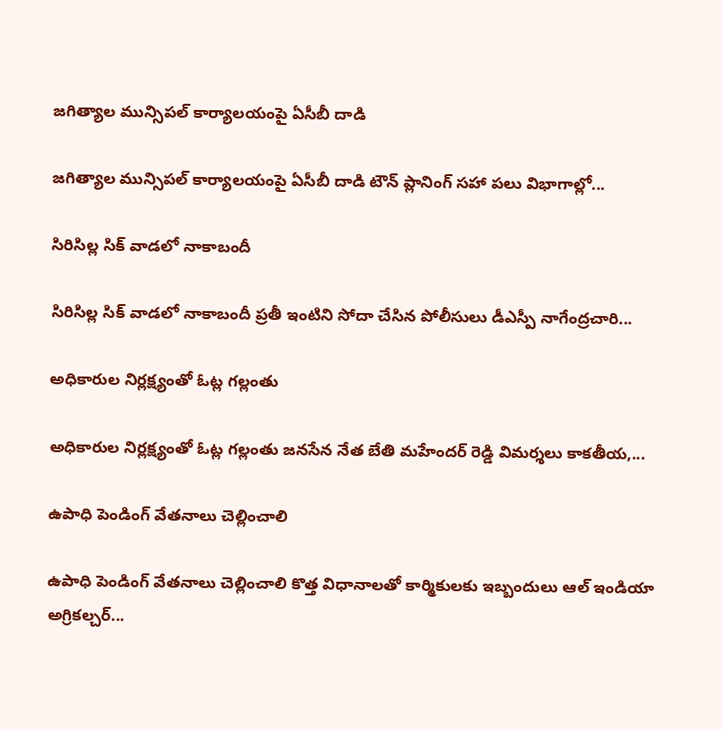జగిత్యాల మున్సిపల్ కార్యాలయంపై ఏసీబీ దాడి

జగిత్యాల మున్సిపల్ కార్యాలయంపై ఏసీబీ దాడి టౌన్ ప్లానింగ్ సహా పలు విభాగాల్లో...

సిరిసిల్ల సిక్ వాడలో నాకాబందీ

సిరిసిల్ల సిక్ వాడలో నాకాబందీ ప్ర‌తీ ఇంటిని సోదా చేసిన పోలీసులు డీఎస్పీ నాగేంద్రచారి...

అధికారుల నిర్లక్ష్యంతో ఓట్ల గల్లంతు

అధికారుల నిర్లక్ష్యంతో ఓట్ల గల్లంతు జనసేన నేత బేతి మహేందర్ రెడ్డి విమర్శలు కాకతీయ,...

ఉపాధి పెండింగ్ వేతనాలు చెల్లించాలి

ఉపాధి పెండింగ్ వేతనాలు చెల్లించాలి కొత్త విధానాలతో కార్మికులకు ఇబ్బందులు ఆల్ ఇండియా అగ్రికల్చర్...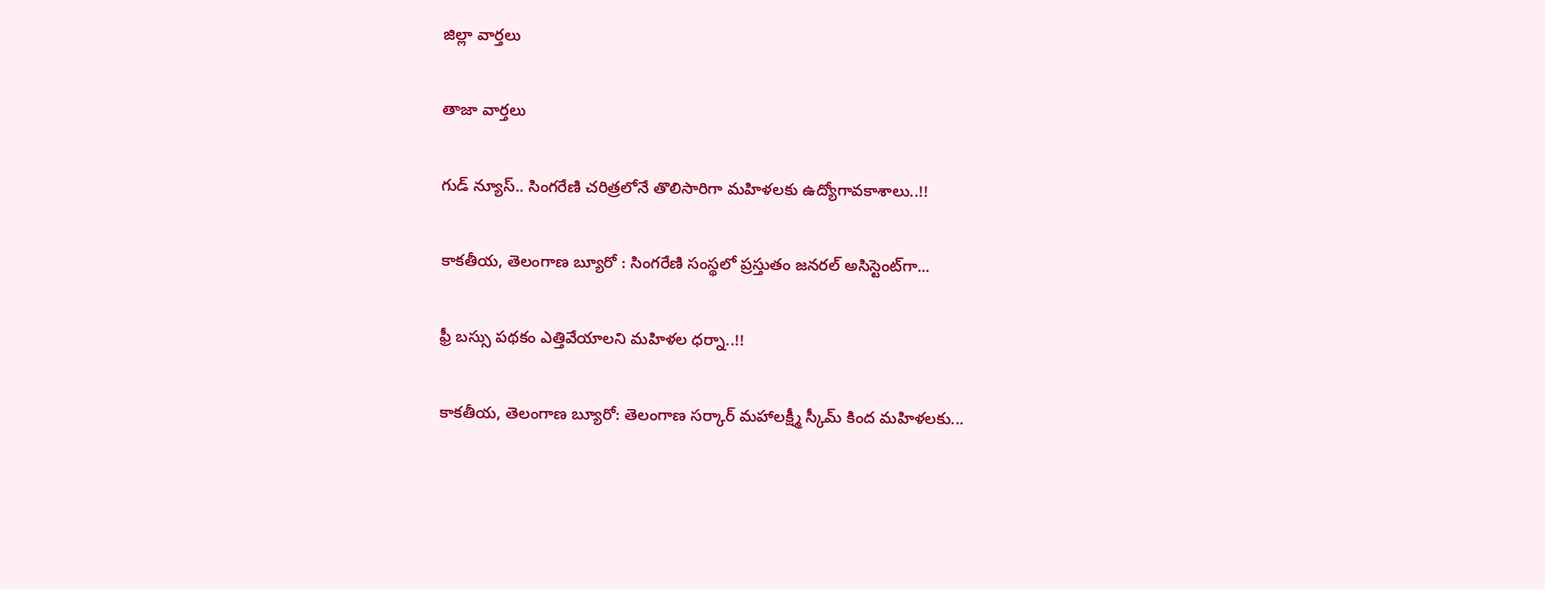జిల్లా వార్త‌లు

తాజా వార్త‌లు

గుడ్ న్యూస్.. సింగరేణి చరిత్రలోనే తొలిసారిగా మ‌హిళ‌ల‌కు ఉద్యోగావ‌కాశాలు..!!

కాక‌తీయ‌, తెలంగాణ బ్యూరో : సింగరేణి సంస్థలో ప్రస్తుతం జనరల్ అసిస్టెంట్‌గా...

ఫ్రీ బస్సు పథకం ఎత్తివేయాలని మహిళల ధర్నా..!!

కాకతీయ, తెలంగాణ బ్యూరో: తెలంగాణ సర్కార్ మహాలక్ష్మీ స్కీమ్ కింద మహిళలకు...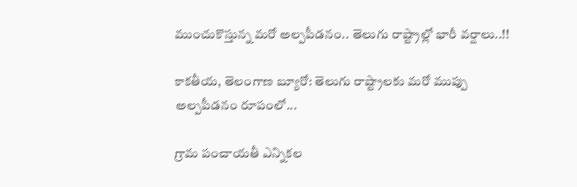ముంచుకొస్తున్న మరో అల్పపీడనం.. తెలుగు రాష్ట్రాల్లో భారీ వర్షాలు..!!

కాకతీయ, తెలంగాణ బ్యూరో: తెలుగు రాష్ట్రాలకు మరో ముప్పు అల్పపీడనం రూపంలో...

గ్రామ పంచాయ‌తీ ఎన్నిక‌ల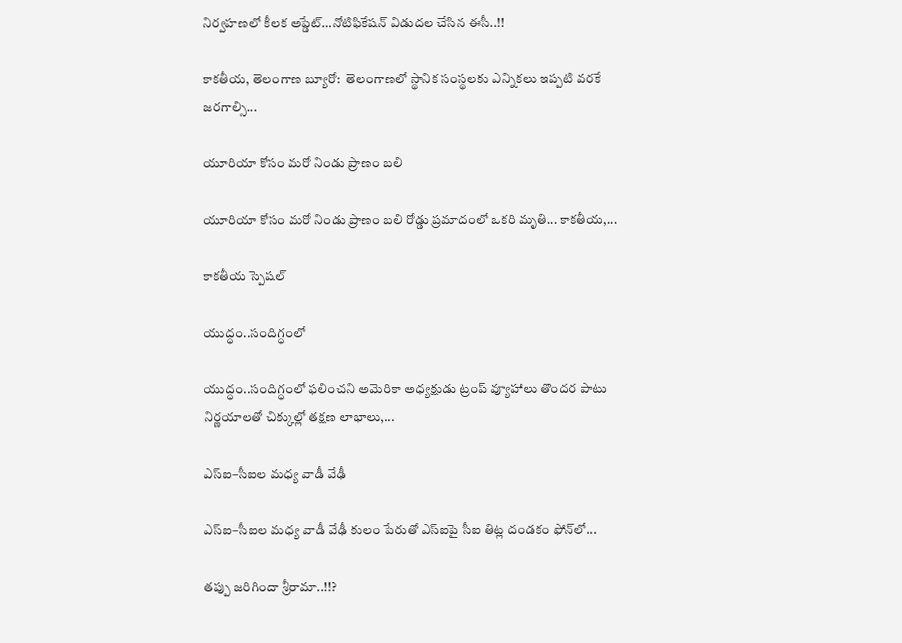నిర్వ‌హ‌ణ‌లో కీల‌క అప్డేట్‌…నోటిఫికేషన్ విడుదల చేసిన ఈసీ..!!

కాకతీయ, తెలంగాణ బ్యూరో:  తెలంగాణలో స్థానిక సంస్థలకు ఎన్నికలు ఇప్పటి వరకే జరగాల్సి...

యూరియా కోసం మరో నిండు ప్రాణం బలి

యూరియా కోసం మరో నిండు ప్రాణం బలి రోడ్డు ప్రమాదంలో ఒకరి మృతి... కాకతీయ,...

కాక‌తీయ స్పెష‌ల్‌

యుద్ధం..సందిగ్ధంలో

యుద్ధం..సందిగ్ధంలో ఫ‌లించని అమెరికా అధ్య‌క్షుడు ట్రంప్ వ్యూహాలు తొంద‌ర పాటు నిర్ణ‌యాల‌తో చిక్కుల్లో తక్షణ లాభాలు,...

ఎస్ఐ–సీఐల మ‌ధ్య వాడీ వేఢీ

ఎస్ఐ–సీఐల మ‌ధ్య వాడీ వేఢీ కులం పేరుతో ఎస్ఐపై సీఐ తిట్ల దండ‌కం ఫోన్‌లో...

త‌ప్పు జ‌రిగిందా శ్రీరామా..!!?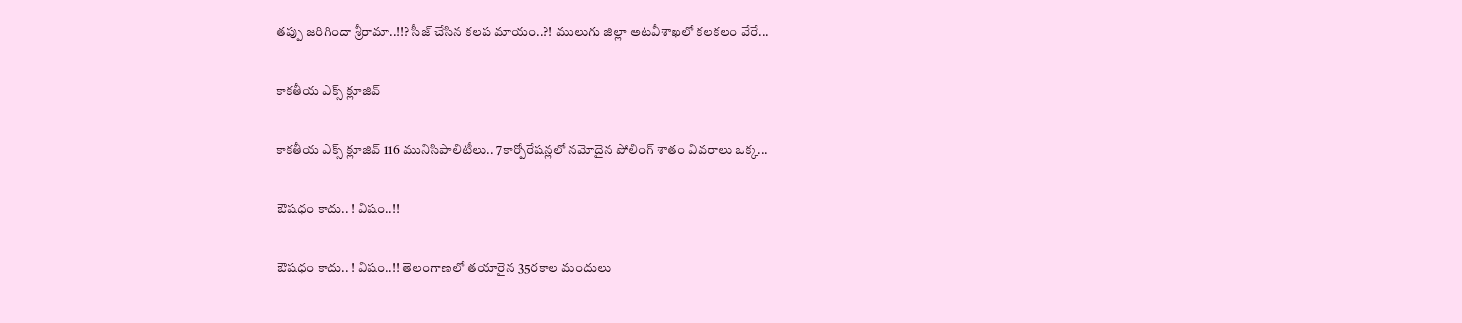త‌ప్పు జ‌రిగిందా శ్రీరామా..!!? సీజ్ చేసిన క‌ల‌ప‌ మాయం..?! ములుగు జిల్లా అట‌వీశాఖ‌లో క‌ల‌క‌లం వేరే...

కాక‌తీయ ఎక్స్ క్లూజివ్

కాక‌తీయ ఎక్స్ క్లూజివ్ 116 మునిసిపాలిటీలు.. 7కార్పోరేష‌న్ల‌లో న‌మోదైన పోలింగ్ శాతం వివ‌రాలు ఒక్క...

ఔష‌ధం కాదు.. ! విషం..!!

ఔష‌ధం కాదు.. ! విషం..!! తెలంగాణలో తయారైన 35ర‌కాల మందులు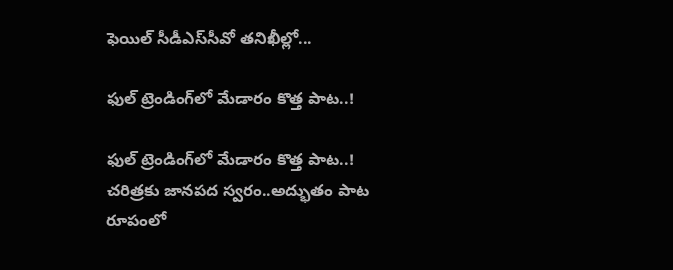ఫెయిల్‌ సీడీఎస్‌సీవో తనిఖీల్లో...

ఫుల్ ట్రెండింగ్‌లో మేడారం కొత్త పాట..!

ఫుల్ ట్రెండింగ్‌లో మేడారం కొత్త పాట..! చరిత్రకు జానపద స్వరం..అద్భుతం పాట రూపంలో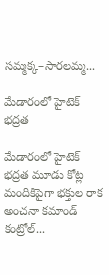సమ్మక్క–సారలమ్మ...

మేడారంలో హైటెక్ భద్రత

మేడారంలో హైటెక్ భద్రత మూడు కోట్ల మందికిపైగా భక్తుల రాక అంచనా కమాండ్ కంట్రోల్...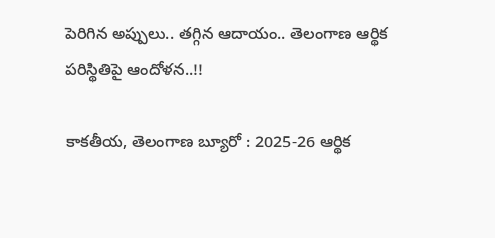పెరిగిన అప్పులు.. తగ్గిన ఆదాయం.. తెలంగాణ ఆర్థిక పరిస్థితిపై ఆందోళన..!!

కాకతీయ, తెలంగాణ బ్యూరో : 2025-26 ఆర్థిక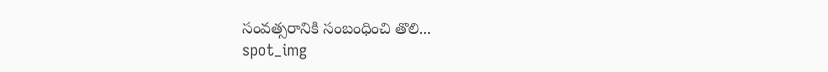సంవత్సరానికి సంబంధించి తొలి...
spot_img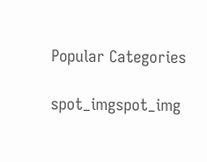Popular Categories

spot_imgspot_img